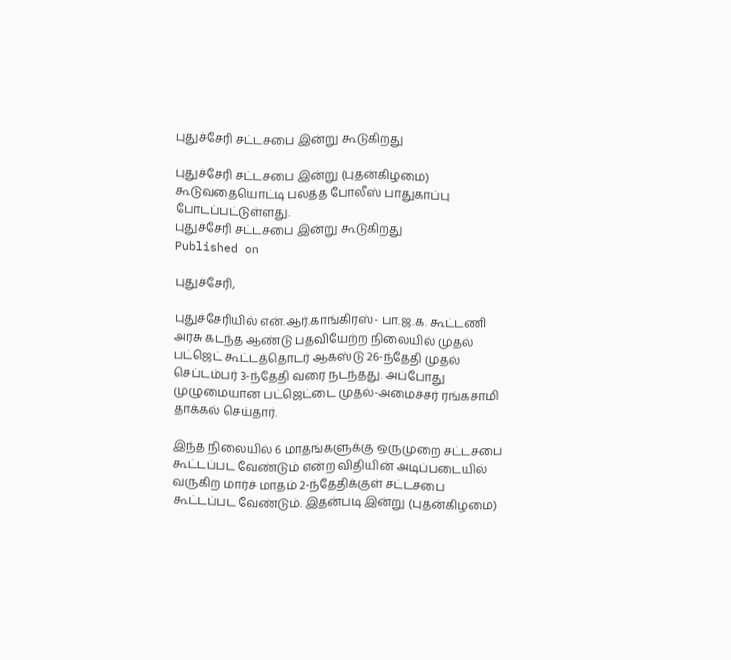புதுச்சேரி சட்டசபை இன்று கூடுகிறது

புதுச்சேரி சட்டசபை இன்று (புதன்கிழமை) கூடுவதையொட்டி பலத்த போலீஸ் பாதுகாப்பு போடப்பட்டுள்ளது.
புதுச்சேரி சட்டசபை இன்று கூடுகிறது
Published on

புதுச்சேரி,

புதுச்சேரியில் என்.ஆர்.காங்கிரஸ்- பா.ஜ.க. கூட்டணி அரசு கடந்த ஆண்டு பதவியேற்ற நிலையில் முதல் பட்ஜெட் கூட்டத்தொடர் ஆகஸ்டு 26-ந்தேதி முதல் செப்டம்பர் 3-ந்தேதி வரை நடந்தது. அப்போது முழுமையான பட்ஜெட்டை முதல்-அமைச்சர் ரங்கசாமி தாக்கல் செய்தார்.

இந்த நிலையில் 6 மாதங்களுக்கு ஒருமுறை சட்டசபை கூட்டப்பட வேண்டும் என்ற விதியின் அடிப்படையில் வருகிற மார்ச் மாதம் 2-ந்தேதிக்குள் சட்டசபை கூட்டப்பட வேண்டும். இதன்படி இன்று (புதன்கிழமை)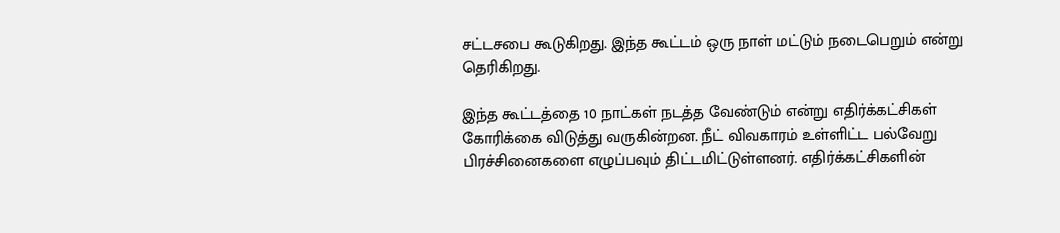சட்டசபை கூடுகிறது. இந்த கூட்டம் ஒரு நாள் மட்டும் நடைபெறும் என்று தெரிகிறது.

இந்த கூட்டத்தை 10 நாட்கள் நடத்த வேண்டும் என்று எதிர்க்கட்சிகள் கோரிக்கை விடுத்து வருகின்றன. நீட் விவகாரம் உள்ளிட்ட பல்வேறு பிரச்சினைகளை எழுப்பவும் திட்டமிட்டுள்ளனர். எதிர்க்கட்சிகளின்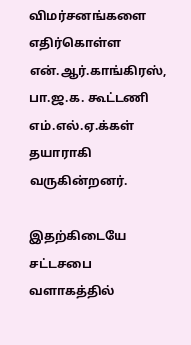விமர்சனங்களை எதிர்கொள்ள என்.ஆர்.காங்கிரஸ், பா.ஜ.க. கூட்டணி எம்.எல்.ஏ.க்கள் தயாராகி வருகின்றனர்.

இதற்கிடையே சட்டசபை வளாகத்தில்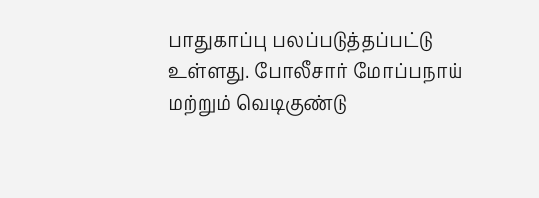பாதுகாப்பு பலப்படுத்தப்பட்டு உள்ளது. போலீசார் மோப்பநாய் மற்றும் வெடிகுண்டு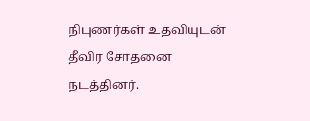நிபுணர்கள் உதவியுடன் தீவிர சோதனை நடத்தினர்.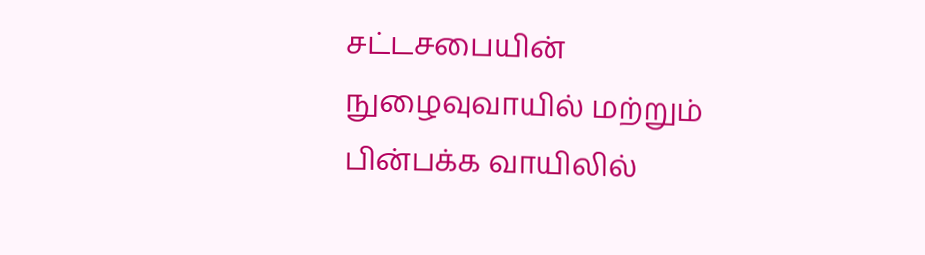சட்டசபையின் நுழைவுவாயில் மற்றும் பின்பக்க வாயிலில்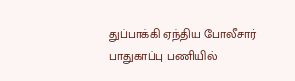துப்பாக்கி ஏந்திய போலீசார் பாதுகாப்பு பணியில்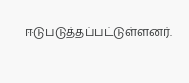ஈடுபடுத்தப்பட்டுள்ளனர்.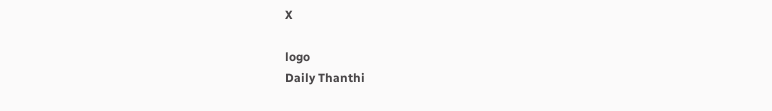X

logo
Daily Thanthi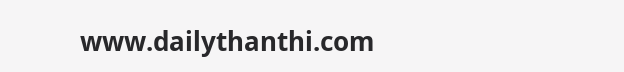www.dailythanthi.com